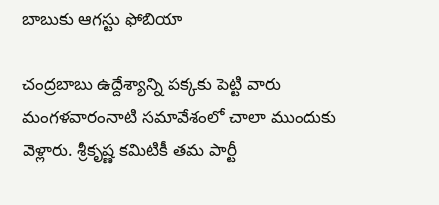బాబుకు ఆగస్టు ఫోబియా

చంద్రబాబు ఉద్దేశ్యాన్ని పక్కకు పెట్టి వారు మంగళవారంనాటి సమావేశంలో చాలా ముందుకు వెళ్లారు. శ్రీకృష్ణ కమిటికీ తమ పార్టీ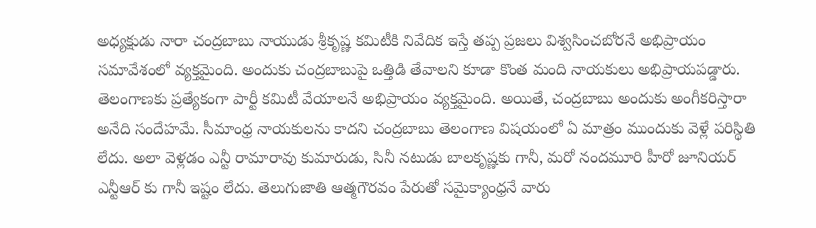అధ్యక్షుడు నారా చంద్రబాబు నాయుడు శ్రీకృష్ణ కమిటీకి నివేదిక ఇస్తే తప్ప ప్రజలు విశ్వసించబోరనే అభిప్రాయం సమావేశంలో వ్యక్తమైంది. అందుకు చంద్రబాబుపై ఒత్తిడి తేవాలని కూడా కొంత మంది నాయకులు అభిప్రాయపడ్డారు. తెలంగాణకు ప్రత్యేకంగా పార్టీ కమిటీ వేయాలనే అభిప్రాయం వ్యక్తమైంది. అయితే, చంద్రబాబు అందుకు అంగీకరిస్తారా అనేది సందేహమే. సీమాంధ్ర నాయకులను కాదని చంద్రబాబు తెలంగాణ విషయంలో ఏ మాత్రం ముందుకు వెళ్లే పరిస్థితి లేదు. అలా వెళ్లడం ఎన్టీ రామారావు కుమారుడు, సినీ నటుడు బాలకృష్ణకు గానీ, మరో నందమూరి హీరో జూనియర్ ఎన్టీఆర్ కు గానీ ఇష్టం లేదు. తెలుగుజాతి ఆత్మగౌరవం పేరుతో సమైక్యాంధ్రనే వారు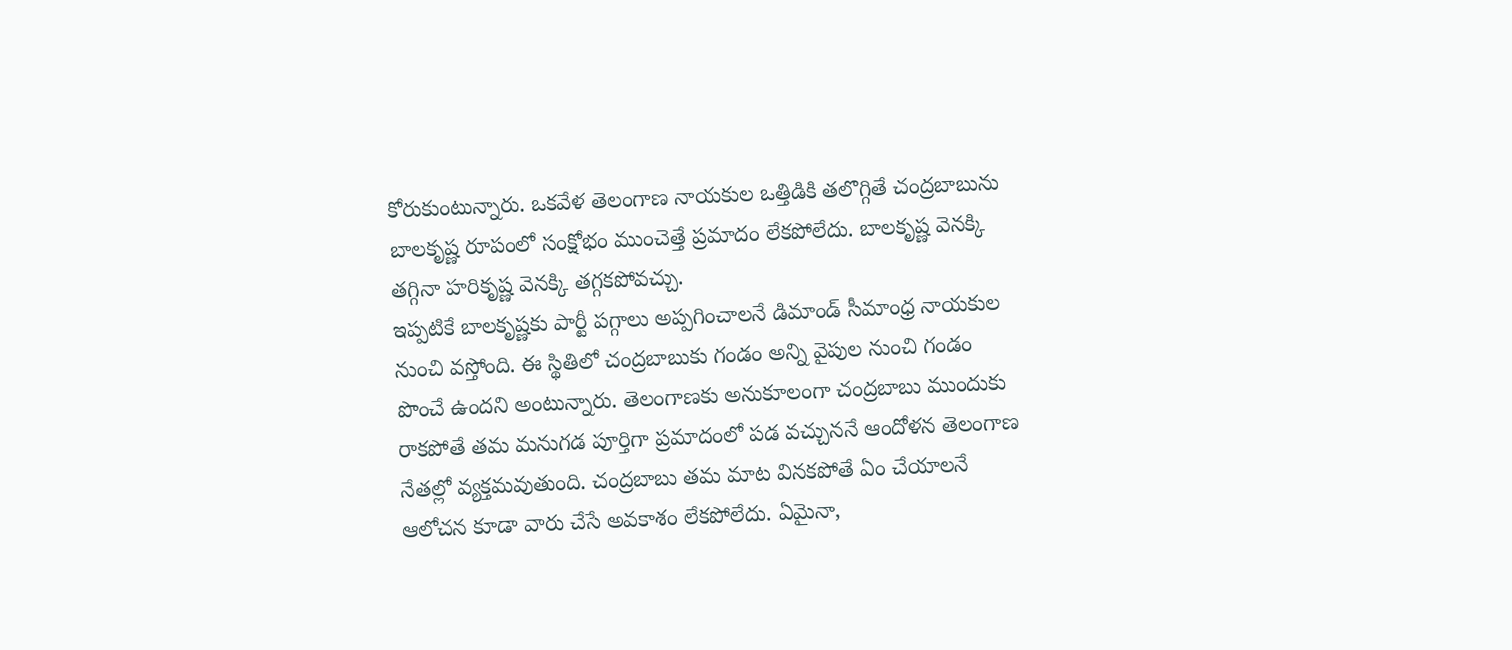కోరుకుంటున్నారు. ఒకవేళ తెలంగాణ నాయకుల ఒత్తిడికి తలొగ్గితే చంద్రబాబును బాలకృష్ణ రూపంలో సంక్షోభం ముంచెత్తే ప్రమాదం లేకపోలేదు. బాలకృష్ణ వెనక్కి తగ్గినా హరికృష్ణ వెనక్కి తగ్గకపోవచ్చు.
ఇప్పటికే బాలకృష్ణకు పార్టీ పగ్గాలు అప్పగించాలనే డిమాండ్ సీమాంధ్ర నాయకుల నుంచి వస్తోంది. ఈ స్థితిలో చంద్రబాబుకు గండం అన్ని వైపుల నుంచి గండం పొంచే ఉందని అంటున్నారు. తెలంగాణకు అనుకూలంగా చంద్రబాబు ముందుకు రాకపోతే తమ మనుగడ పూర్తిగా ప్రమాదంలో పడ వచ్చుననే ఆందోళన తెలంగాణ నేతల్లో వ్యక్తమవుతుంది. చంద్రబాబు తమ మాట వినకపోతే ఏం చేయాలనే ఆలోచన కూడా వారు చేసే అవకాశం లేకపోలేదు. ఏమైనా,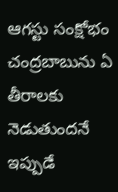ఆగస్టు సంక్షోభం చంద్రబాబును ఏ తీరాలకు నెడుతుందనే ఇప్పుడే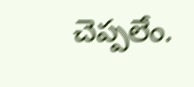చెప్పలేం.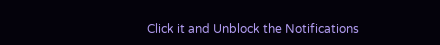Click it and Unblock the Notifications